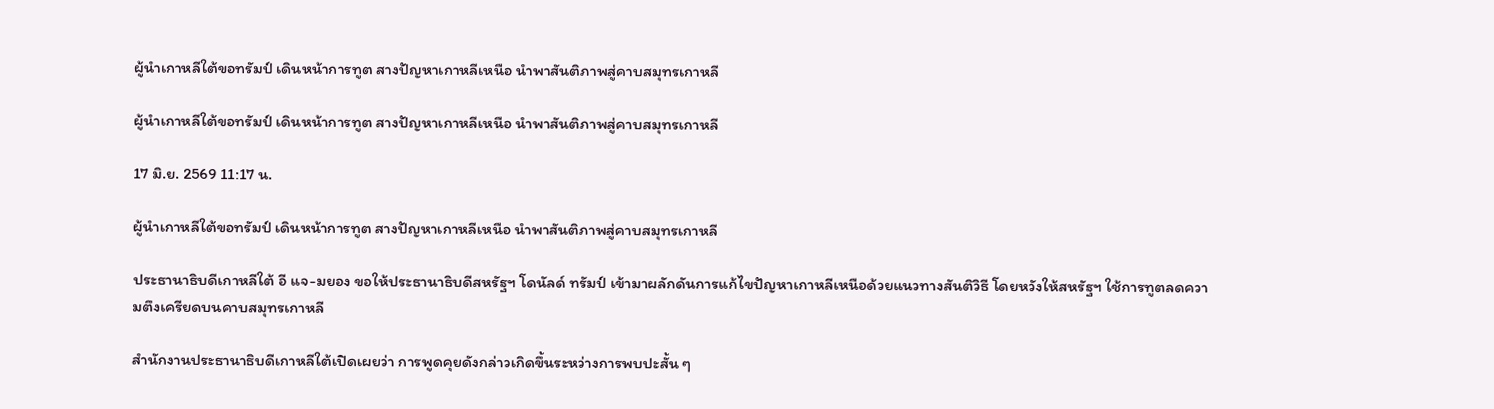ผู้นำเกาหลีใต้ขอทรัมป์ เดินหน้าการทูต สางปัญหาเกาหลีเหนือ นำพาสันติภาพสู่คาบสมุทรเกาหลี

ผู้นำเกาหลีใต้ขอทรัมป์ เดินหน้าการทูต สางปัญหาเกาหลีเหนือ นำพาสันติภาพสู่คาบสมุทรเกาหลี

17 มิ.ย. 2569 11:17 น.

ผู้นำเกาหลีใต้ขอทรัมป์ เดินหน้าการทูต สางปัญหาเกาหลีเหนือ นำพาสันติภาพสู่คาบสมุทรเกาหลี

ประธานาธิบดีเกาหลีใต้ อี แจ-มยอง ขอให้ประธานาธิบดีสหรัฐฯ โดนัลด์ ทรัมป์ เข้ามาผลักดันการแก้ไขปัญหาเกาหลีเหนือด้วยแนวทางสันติวิธี โดยหวังให้สหรัฐฯ ใช้การทูตลดความตึงเครียดบนคาบสมุทรเกาหลี

สำนักงานประธานาธิบดีเกาหลีใต้เปิดเผยว่า การพูดคุยดังกล่าวเกิดขึ้นระหว่างการพบปะสั้น ๆ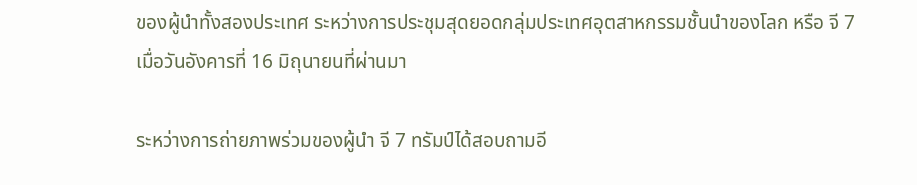ของผู้นำทั้งสองประเทศ ระหว่างการประชุมสุดยอดกลุ่มประเทศอุตสาหกรรมชั้นนำของโลก หรือ จี 7 เมื่อวันอังคารที่ 16 มิถุนายนที่ผ่านมา

ระหว่างการถ่ายภาพร่วมของผู้นำ จี 7 ทรัมป์ได้สอบถามอี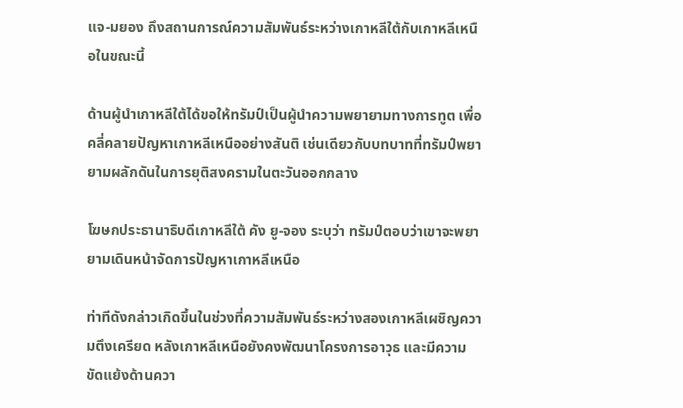แจ-มยอง ถึงสถานการณ์ความสัมพันธ์ระหว่างเกาหลีใต้กับเกาหลีเหนือในขณะนี้

ด้านผู้นำเกาหลีใต้ได้ขอให้ทรัมป์เป็นผู้นำความพยายามทางการทูต เพื่อคลี่คลายปัญหาเกาหลีเหนืออย่างสันติ เช่นเดียวกับบทบาทที่ทรัมป์พยายามผลักดันในการยุติสงครามในตะวันออกกลาง

โฆษกประธานาธิบดีเกาหลีใต้ คัง ยู-จอง ระบุว่า ทรัมป์ตอบว่าเขาจะพยายามเดินหน้าจัดการปัญหาเกาหลีเหนือ

ท่าทีดังกล่าวเกิดขึ้นในช่วงที่ความสัมพันธ์ระหว่างสองเกาหลีเผชิญความตึงเครียด หลังเกาหลีเหนือยังคงพัฒนาโครงการอาวุธ และมีความขัดแย้งด้านควา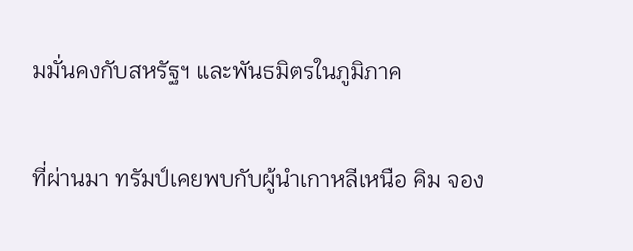มมั่นคงกับสหรัฐฯ และพันธมิตรในภูมิภาค

ที่ผ่านมา ทรัมป์เคยพบกับผู้นำเกาหลีเหนือ คิม จอง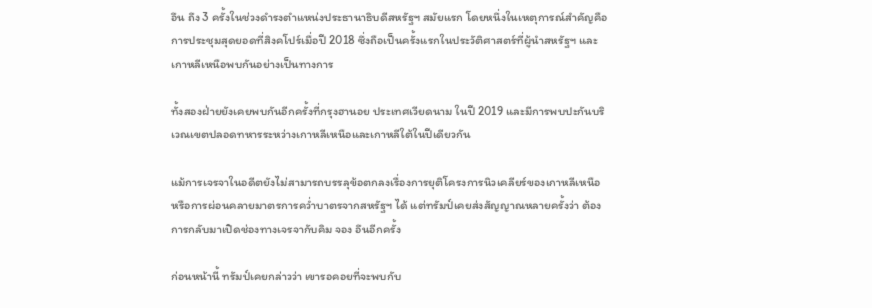อึน ถึง 3 ครั้งในช่วงดำรงตำแหน่งประธานาธิบดีสหรัฐฯ สมัยแรก โดยหนึ่งในเหตุการณ์สำคัญคือการประชุมสุดยอดที่สิงคโปร์เมื่อปี 2018 ซึ่งถือเป็นครั้งแรกในประวัติศาสตร์ที่ผู้นำสหรัฐฯ และเกาหลีเหนือพบกันอย่างเป็นทางการ

ทั้งสองฝ่ายยังเคยพบกันอีกครั้งที่กรุงฮานอย ประเทศเวียดนาม ในปี 2019 และมีการพบปะกันบริเวณเขตปลอดทหารระหว่างเกาหลีเหนือและเกาหลีใต้ในปีเดียวกัน

แม้การเจรจาในอดีตยังไม่สามารถบรรลุข้อตกลงเรื่องการยุติโครงการนิวเคลียร์ของเกาหลีเหนือ หรือการผ่อนคลายมาตรการคว่ำบาตรจากสหรัฐฯ ได้ แต่ทรัมป์เคยส่งสัญญาณหลายครั้งว่า ต้องการกลับมาเปิดช่องทางเจรจากับคิม จอง อึนอีกครั้ง

ก่อนหน้านี้ ทรัมป์เคยกล่าวว่า เขารอคอยที่จะพบกับ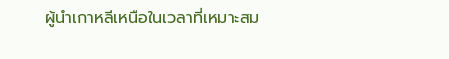ผู้นำเกาหลีเหนือในเวลาที่เหมาะสม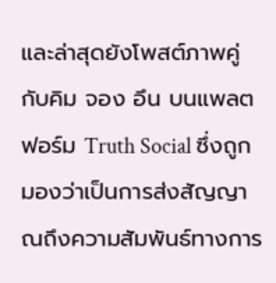และล่าสุดยังโพสต์ภาพคู่กับคิม จอง อึน บนแพลตฟอร์ม Truth Social ซึ่งถูกมองว่าเป็นการส่งสัญญาณถึงความสัมพันธ์ทางการ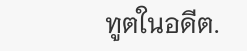ทูตในอดีต.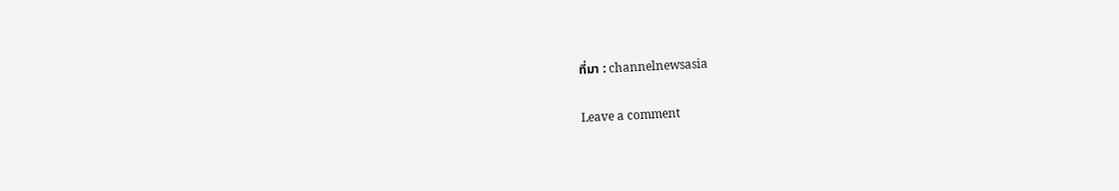ที่มา : channelnewsasia

Leave a comment